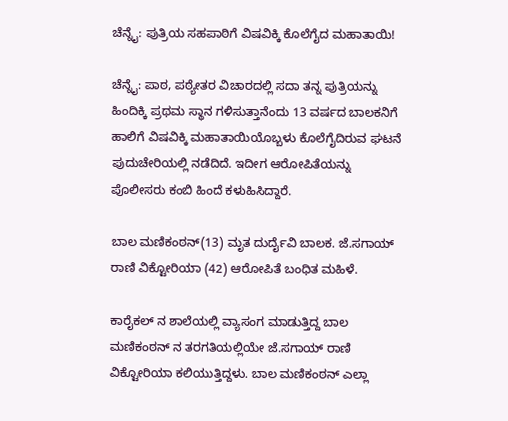ಚೆನ್ನೈ: ಪುತ್ರಿಯ ಸಹಪಾಠಿಗೆ ವಿಷವಿಕ್ಕಿ ಕೊಲೆಗೈದ ಮಹಾತಾಯಿ!

ಚೆನ್ನೈ: ಪಾಠ, ಪಠ್ಯೇತರ ವಿಚಾರದಲ್ಲಿ ಸದಾ ತನ್ನ ಪುತ್ರಿಯನ್ನು ಹಿಂದಿಕ್ಕಿ ಪ್ರಥಮ ಸ್ಥಾನ ಗಳಿಸುತ್ತಾನೆಂದು 13 ವರ್ಷದ ಬಾಲಕನಿಗೆ ಹಾಲಿಗೆ ವಿಷವಿಕ್ಕಿ ಮಹಾತಾಯಿಯೊಬ್ಬಳು ಕೊಲೆಗೈದಿರುವ ಘಟನೆ ಪುದುಚೇರಿಯಲ್ಲಿ ನಡೆದಿದೆ‌. ಇದೀಗ ಆರೋಪಿತೆಯನ್ನು ಪೊಲೀಸರು ಕಂಬಿ ಹಿಂದೆ ಕಳುಹಿಸಿದ್ದಾರೆ.

ಬಾಲ ಮಣಿಕಂಠನ್(13) ಮೃತ ದುರ್ದೈವಿ ಬಾಲಕ. ಜೆ.ಸಗಾಯ್ ರಾಣಿ ವಿಕ್ಟೋರಿಯಾ (42) ಆರೋಪಿತೆ ಬಂಧಿತ ಮಹಿಳೆ.

ಕಾರೈಕಲ್ ನ ಶಾಲೆಯಲ್ಲಿ ವ್ಯಾಸಂಗ ಮಾಡುತ್ತಿದ್ದ ಬಾಲ ಮಣಿಕಂಠನ್ ನ ತರಗತಿಯಲ್ಲಿಯೇ ಜೆ.ಸಗಾಯ್ ರಾಣಿ ವಿಕ್ಟೋರಿಯಾ ಕಲಿಯುತ್ತಿದ್ದಳು. ಬಾಲ ಮಣಿಕಂಠನ್ ಎಲ್ಲಾ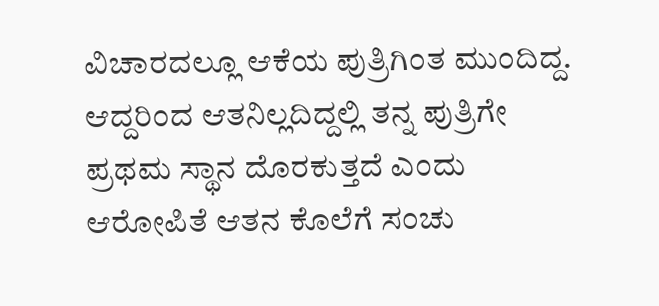ವಿಚಾರದಲ್ಲೂ ಆಕೆಯ ಪುತ್ರಿಗಿಂತ ಮುಂದಿದ್ದ. ಆದ್ದರಿಂದ ಆತನಿಲ್ಲದಿದ್ದಲ್ಲಿ ತನ್ನ ಪುತ್ರಿಗೇ ಪ್ರಥಮ ಸ್ಥಾನ ದೊರಕುತ್ತದೆ ಎಂದು ಆರೋಪಿತೆ ಆತನ ಕೊಲೆಗೆ ಸಂಚು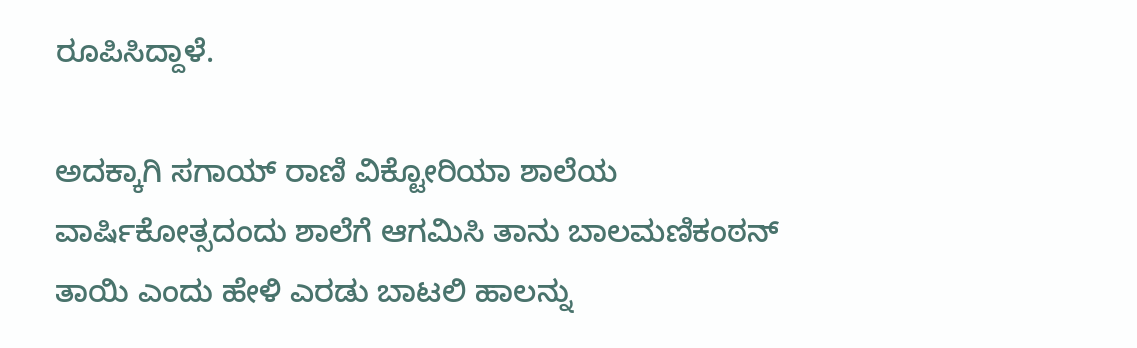ರೂಪಿಸಿದ್ದಾಳೆ.

ಅದಕ್ಕಾಗಿ ಸಗಾಯ್ ರಾಣಿ ವಿಕ್ಟೋರಿಯಾ ಶಾಲೆಯ ವಾರ್ಷಿಕೋತ್ಸದಂದು ಶಾಲೆಗೆ ಆಗಮಿಸಿ ತಾನು ಬಾಲಮಣಿಕಂಠನ್ ತಾಯಿ ಎಂದು ಹೇಳಿ ಎರಡು ಬಾಟಲಿ ಹಾಲನ್ನು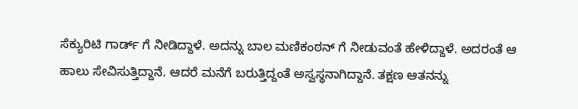ಸೆಕ್ಯುರಿಟಿ ಗಾರ್ಡ್ ಗೆ ನೀಡಿದ್ದಾಳೆ. ಅದನ್ನು ಬಾಲ ಮಣಿಕಂಠನ್ ಗೆ ನೀಡುವಂತೆ ಹೇಳಿದ್ದಾಳೆ. ಅದರಂತೆ ಆ ಹಾಲು ಸೇವಿಸುತ್ತಿದ್ದಾನೆ. ಆದರೆ ಮನೆಗೆ ಬರುತ್ತಿದ್ದಂತೆ ಅಸ್ವಸ್ಥನಾಗಿದ್ದಾನೆ. ತಕ್ಷಣ ಆತನನ್ನು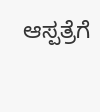ಆಸ್ಪತ್ರೆಗೆ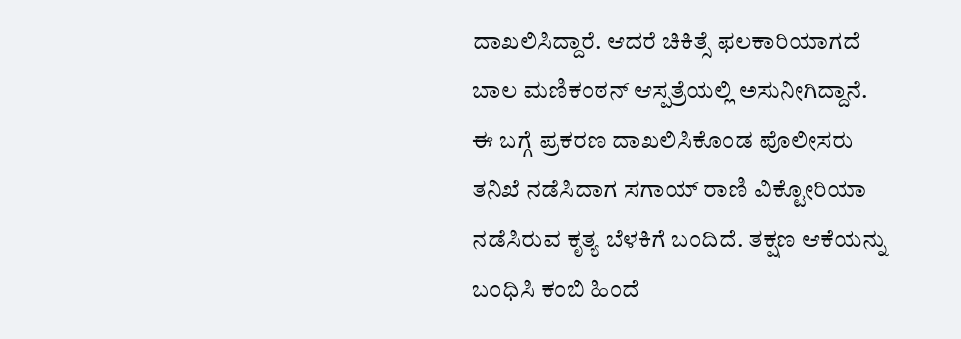ದಾಖಲಿಸಿದ್ದಾರೆ. ಆದರೆ ಚಿಕಿತ್ಸೆ ಫಲಕಾರಿಯಾಗದೆ ಬಾಲ ಮಣಿಕಂಠನ್ ಆಸ್ಪತ್ರೆಯಲ್ಲಿ ಅಸುನೀಗಿದ್ದಾನೆ. ಈ ಬಗ್ಗೆ ಪ್ರಕರಣ ದಾಖಲಿಸಿಕೊಂಡ ಪೊಲೀಸರು ತನಿಖೆ ನಡೆಸಿದಾಗ ಸಗಾಯ್ ರಾಣಿ ವಿಕ್ಟೋರಿಯಾ ನಡೆಸಿರುವ ಕೃತ್ಯ ಬೆಳಕಿಗೆ ಬಂದಿದೆ. ತಕ್ಷಣ ಆಕೆಯನ್ನು ಬಂಧಿಸಿ ಕಂಬಿ ಹಿಂದೆ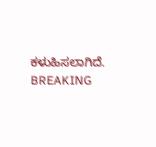ಕಳುಹಿಸಲಾಗಿದೆ.
BREAKING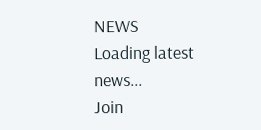NEWS
Loading latest news...
Join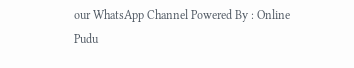our WhatsApp Channel Powered By : Online Pudu